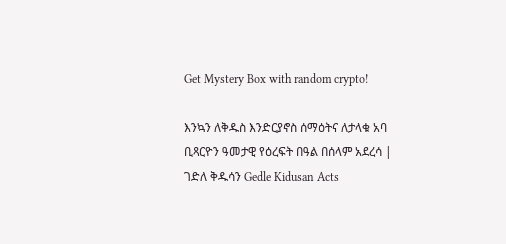Get Mystery Box with random crypto!

እንኳን ለቅዱስ እንድርያኖስ ሰማዕትና ለታላቁ አባ ቢጻርዮን ዓመታዊ የዕረፍት በዓል በሰላም አደረሳ | ገድለ ቅዱሳን Gedle Kidusan Acts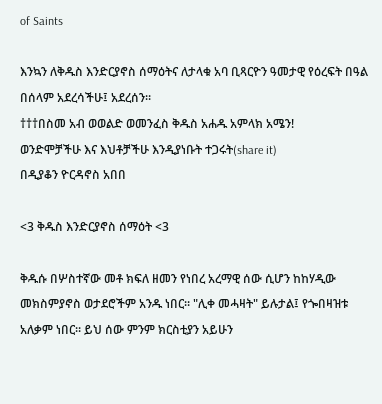of Saints

እንኳን ለቅዱስ እንድርያኖስ ሰማዕትና ለታላቁ አባ ቢጻርዮን ዓመታዊ የዕረፍት በዓል በሰላም አደረሳችሁ፤ አደረሰን።
†††በስመ አብ ወወልድ ወመንፈስ ቅዱስ አሐዱ አምላክ አሜን!
ወንድሞቻችሁ እና እህቶቻችሁ እንዲያነቡት ተጋሩት(share it)
በዲያቆን ዮርዳኖስ አበበ

<3 ቅዱስ እንድርያኖስ ሰማዕት <3

ቅዱሱ በሦስተኛው መቶ ክፍለ ዘመን የነበረ አረማዊ ሰው ሲሆን ከከሃዲው መክስምያኖስ ወታደሮችም አንዱ ነበር። "ሊቀ መሓዛት" ይሉታል፤ የጐበዛዝቱ አለቃም ነበር። ይህ ሰው ምንም ክርስቲያን አይሁን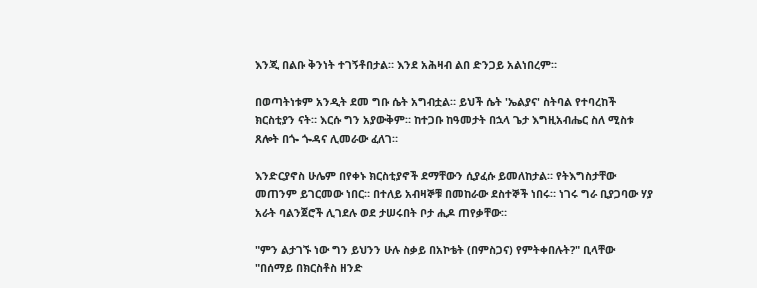እንጂ በልቡ ቅንነት ተገኝቶበታል። እንደ አሕዛብ ልበ ድንጋይ አልነበረም።

በወጣትነቱም አንዲት ደመ ግቡ ሴት አግብቷል። ይህች ሴት 'ኤልያና' ስትባል የተባረከች ክርስቲያን ናት። እርሱ ግን አያውቅም። ከተጋቡ ከዓመታት በኋላ ጌታ እግዚአብሔር ስለ ሚስቱ ጸሎት በጐ ጐዳና ሊመራው ፈለገ።

እንድርያኖስ ሁሌም በየቀኑ ክርስቲያኖች ደማቸውን ሲያፈሱ ይመለከታል። የትእግስታቸው መጠንም ይገርመው ነበር። በተለይ አብዛኞቹ በመከራው ደስተኞች ነበሩ። ነገሩ ግራ ቢያጋባው ሃያ አራት ባልንጀሮች ሊገደሉ ወደ ታሠሩበት ቦታ ሒዶ ጠየቃቸው።

"ምን ልታገኙ ነው ግን ይህንን ሁሉ ስቃይ በአኮቴት (በምስጋና) የምትቀበሉት?" ቢላቸው "በሰማይ በክርስቶስ ዘንድ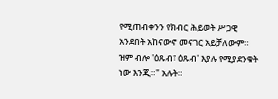የሚጠብቀንን የክብር ሕይወት ሥጋዊ አንደበት አከናውኖ መናገር አይቻለውም። ዝም ብሎ 'ዕጹብ፣ ዕጹብ' እያሉ የሚያደንቁት ነው እንጂ።" አሉት።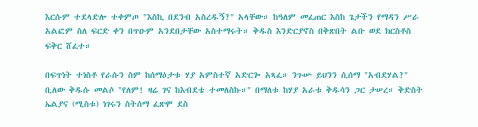እርሱም ተደላድሎ ተቀምጦ "እስኪ በደንብ አስረዱኝ?" አላቸው። ከዓለም መፈጠር እስከ ጌታችን የማዳን ሥራ አልፎም ስለ ፍርድ ቀን በጥዑም አንደበታቸው አስተማሩት። ቅዱስ እንድርያኖስ በቅጽበት ልቡ ወደ ክርስቶስ ፍቅር ሸፈተ።

በፍጥነት ተነስቶ የራሱን ስም ከሰማዕታቱ ሃያ አምስተኛ አድርጐ አጻፈ። ንጉሡ ይህንን ሲሰማ "አብደሃል?" ቢለው ቅዱሱ መልሶ "የለም! ዛሬ ገና ከእብደቴ ተመለስኩ።" በማለቱ ከሃያ አራቱ ቅዱሳን ጋር ታሠረ። ቅድስት ኤልያና (ሚስቱ) ነገሩን ስትሰማ ፈጽሞ ደስ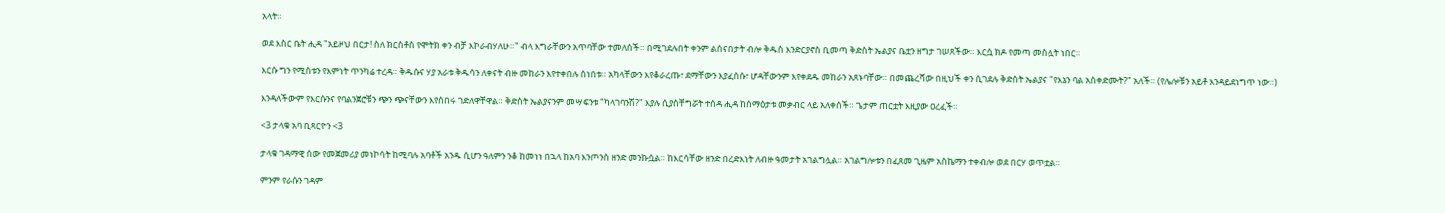አላት።

ወደ እስር ቤት ሒዳ "አይዞህ በርታ! ስለ ክርስቶስ የሞትክ ቀን ብቻ እኮራብሃለሁ።" ብላ እግራቸውን አጥባቸው ተመለሰች። በሚገደሉበት ቀንም ልሰናበታት ብሎ ቅዱስ እንድርያኖስ ቢመጣ ቅድስት ኤልያና ቤቷን ዘግታ ገሠጸችው። እርሷ ክዶ የመጣ መስሏት ነበር።

እርሱ ግን የሚስቱን የእምነት ጥንካሬ ተረዳ። ቅዱሱና ሃያ አራቱ ቅዱሳን ለቀናት ብዙ መከራን እየተቀበሉ ሰነበቱ። አካላቸውን እየቆራረጡ፣ ደማቸውን እያፈሰሱ፣ ሆዳቸውንም እየቀደዱ መከራን አጸኑባቸው። በመጨረሻው በዚህች ቀን ሲገደሉ ቅድስት ኤልያና "የእኔን ባል አስቀድሙት?" አለች። (የሌሎቹን አይቶ እንዳይደነግጥ ነው።)

እንዳለችውም የእርሱንና የባልንጀሮቹን ጭን ጭናቸውን እየሰበሩ ገድለዋቸዋል። ቅድስት ኤልያናንም መሣፍንቱ "ካላገባንሽ?" እያሉ ሲያስቸግሯት ተሰዳ ሒዳ ከሰማዕታቱ መቃብር ላይ አለቀሰች። ጌታም ጠርቷት እዚያው ዐረፈች።

<3 ታላቁ አባ ቢጻርዮን <3

ታላቁ ገዳማዊ ሰው የመጀመሪያ መነኮሳት ከሚባሉ አባቶች አንዱ ሲሆን ዓለምን ንቆ ከመነነ በኋላ ከአባ እንጦንስ ዘንድ መንኩሷል። ከእርሳቸው ዘንድ በረድእነት ለብዙ ዓመታት አገልግሏል። አገልግሎቱን በፈጸመ ጊዜም አስኬማን ተቀብሎ ወደ በርሃ ወጥቷል።

ምንም የራሱን ገዳም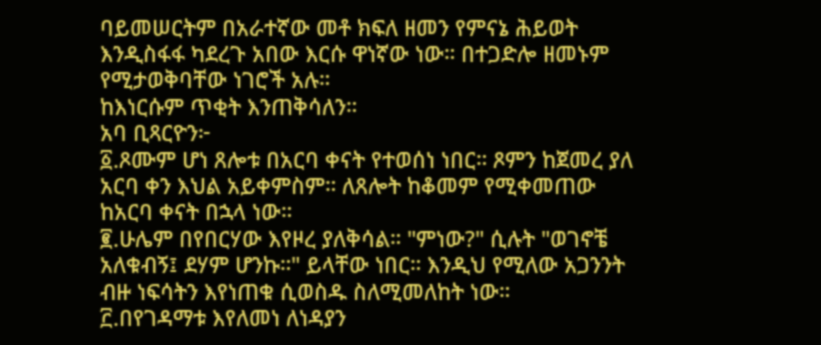ባይመሠርትም በአራተኛው መቶ ክፍለ ዘመን የምናኔ ሕይወት እንዲስፋፋ ካደረጉ አበው እርሱ ዋነኛው ነው። በተጋድሎ ዘመኑም የሚታወቅባቸው ነገሮች አሉ።
ከእነርሱም ጥቂት እንጠቅሳለን።
አባ ቢጻርዮን፦
፩.ጾሙም ሆነ ጸሎቱ በአርባ ቀናት የተወሰነ ነበር። ጾምን ከጀመረ ያለ አርባ ቀን እህል አይቀምስም። ለጸሎት ከቆመም የሚቀመጠው ከአርባ ቀናት በኋላ ነው።
፪.ሁሌም በየበርሃው እየዞረ ያለቅሳል። "ምነው?" ሲሉት "ወገኖቼ አለቁብኝ፤ ደሃም ሆንኩ።" ይላቸው ነበር። እንዲህ የሚለው አጋንንት ብዙ ነፍሳትን እየነጠቁ ሲወስዱ ስለሚመለከት ነው።
፫.በየገዳማቱ እየለመነ ለነዳያን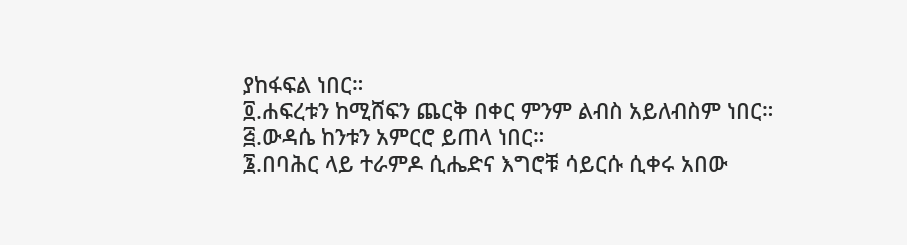ያከፋፍል ነበር።
፬.ሐፍረቱን ከሚሸፍን ጨርቅ በቀር ምንም ልብስ አይለብስም ነበር።
፭.ውዳሴ ከንቱን አምርሮ ይጠላ ነበር።
፮.በባሕር ላይ ተራምዶ ሲሔድና እግሮቹ ሳይርሱ ሲቀሩ አበው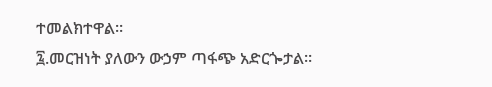ተመልክተዋል።
፯.መርዝነት ያለውን ውኃም ጣፋጭ አድርጐታል።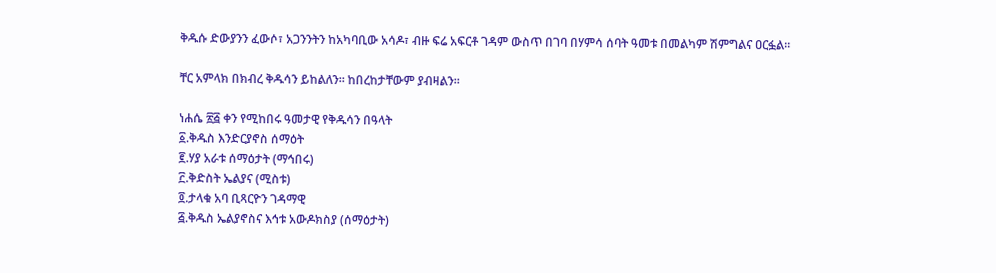ቅዱሱ ድውያንን ፈውሶ፣ አጋንንትን ከአካባቢው አሳዶ፣ ብዙ ፍሬ አፍርቶ ገዳም ውስጥ በገባ በሃምሳ ሰባት ዓመቱ በመልካም ሽምግልና ዐርፏል።

ቸር አምላክ በክብረ ቅዱሳን ይከልለን። ከበረከታቸውም ያብዛልን።

ነሐሴ ፳፭ ቀን የሚከበሩ ዓመታዊ የቅዱሳን በዓላት
፩.ቅዱስ እንድርያኖስ ሰማዕት
፪.ሃያ አራቱ ሰማዕታት (ማኅበሩ)
፫.ቅድስት ኤልያና (ሚስቱ)
፬.ታላቁ አባ ቢጻርዮን ገዳማዊ
፭.ቅዱስ ኤልያኖስና እኅቱ አውዶክስያ (ሰማዕታት)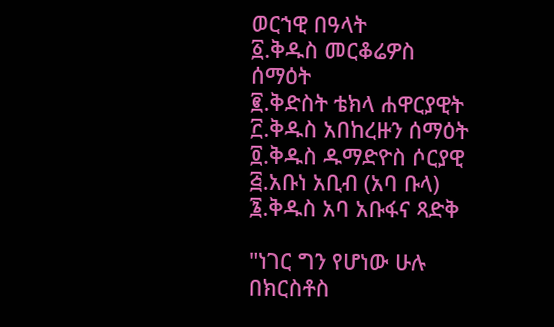ወርኀዊ በዓላት
፩.ቅዱስ መርቆሬዎስ ሰማዕት
፪.ቅድስት ቴክላ ሐዋርያዊት
፫.ቅዱስ አበከረዙን ሰማዕት
፬.ቅዱስ ዱማድዮስ ሶርያዊ
፭.አቡነ አቢብ (አባ ቡላ)
፮.ቅዱስ አባ አቡፋና ጻድቅ

"ነገር ግን የሆነው ሁሉ በክርስቶስ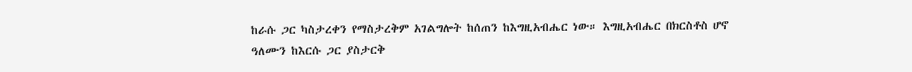ከራሱ ጋር ካስታረቀን የማስታረቅም አገልግሎት ከሰጠን ከእግዚአብሔር ነው። እግዚአብሔር በክርስቶስ ሆኖ ዓለሙን ከእርሱ ጋር ያስታርቅ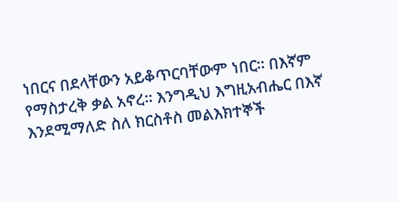ነበርና በደላቸውን አይቆጥርባቸውም ነበር። በእኛም የማስታረቅ ቃል አኖረ። እንግዲህ እግዚአብሔር በእኛ እንደሚማለድ ስለ ክርስቶስ መልእክተኞች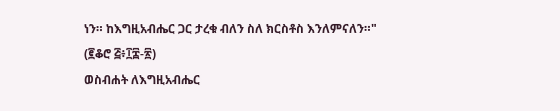ነን። ከእግዚአብሔር ጋር ታረቁ ብለን ስለ ክርስቶስ እንለምናለን።"
(፪ቆሮ ፭፥፲፰-፳)
ወስብሐት ለእግዚአብሔር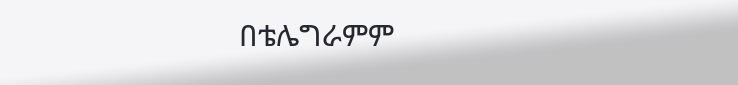በቴሌግራምም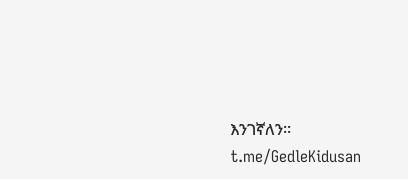እንገኛለን።
t.me/GedleKidusan